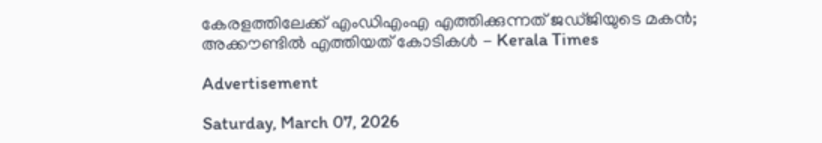കേരളത്തിലേക്ക് എംഡിഎംഎ എത്തിക്കുന്നത് ജഡ്ജിയുടെ മകന്‍; അക്കൗണ്ടില്‍ എത്തിയത് കോടികള്‍ - Kerala Times

Advertisement

Saturday, March 07, 2026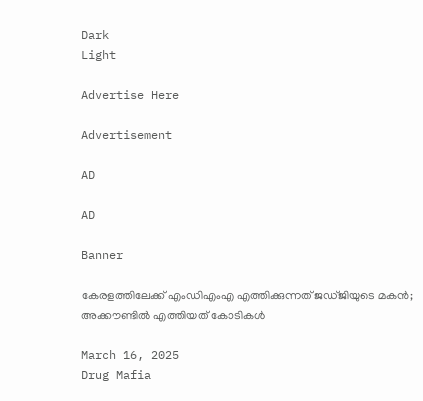Dark
Light

Advertise Here

Advertisement

AD

AD

Banner

കേരളത്തിലേക്ക് എംഡിഎംഎ എത്തിക്കുന്നത് ജഡ്ജിയുടെ മകന്‍; അക്കൗണ്ടില്‍ എത്തിയത് കോടികള്‍

March 16, 2025
Drug Mafia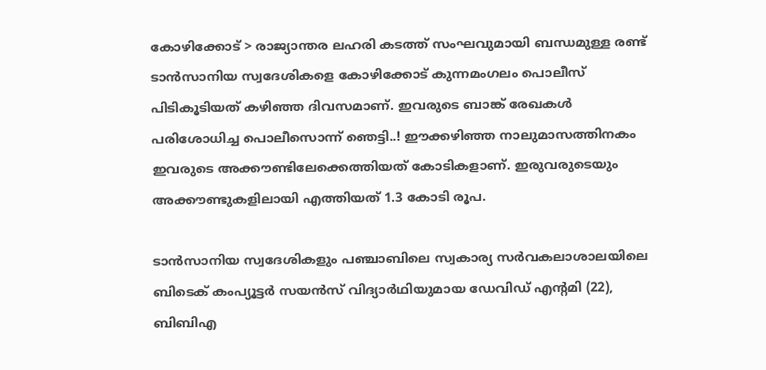കോഴിക്കോട് > രാജ്യാന്തര ലഹരി കടത്ത് സംഘവുമായി ബന്ധമുള്ള രണ്ട് ടാന്‍സാനിയ സ്വദേശികളെ കോഴിക്കോട് കുന്നമംഗലം പൊലീസ് പിടികൂടിയത് കഴിഞ്ഞ ദിവസമാണ്. ഇവരുടെ ബാങ്ക് രേഖകള്‍ പരിശോധിച്ച പൊലീസൊന്ന് ഞെട്ടി..! ഈക്കഴിഞ്ഞ നാലുമാസത്തിനകം ഇവരുടെ അക്കൗണ്ടിലേക്കെത്തിയത് കോടികളാണ്. ഇരുവരുടെയും അക്കൗണ്ടുകളിലായി എത്തിയത് 1.3 കോടി രൂപ.

ടാന്‍സാനിയ സ്വദേശികളും പഞ്ചാബിലെ സ്വകാര്യ സര്‍വകലാശാലയിലെ ബിടെക് കംപ്യൂട്ടര്‍ സയന്‍സ് വിദ്യാര്‍ഥിയുമായ ഡേവിഡ് എന്‍റമി (22), ബിബിഎ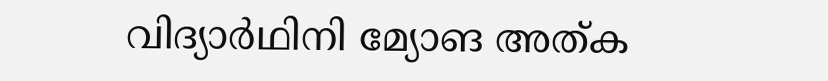വിദ്യാര്‍ഥിനി മ്യോങ അത്ക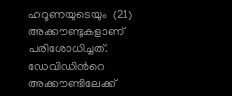ഹറൂണയുടെയും  (21) അക്കൗണ്ടുകളാണ് പരിശോധിച്ചത്. ഡേവിഡിന്‍റെ അക്കൗണ്ടിലേക്ക്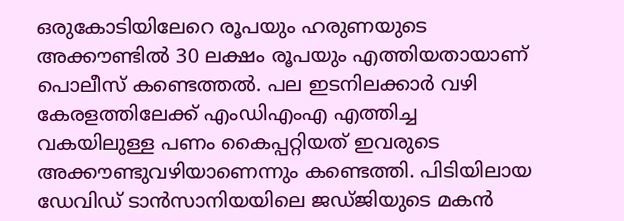ഒരുകോടിയിലേറെ രൂപയും ‌ഹരുണയുടെ അക്കൗണ്ടില്‍ 30 ലക്ഷം രൂപയും എത്തിയതായാണ് പൊലീസ് കണ്ടെത്തല്‍. പല ഇടനിലക്കാര്‍ വഴി കേരളത്തിലേക്ക് എംഡിഎംഎ എത്തിച്ച വകയിലുള്ള പണം കൈപ്പറ്റിയത് ഇവരുടെ അക്കൗണ്ടുവഴിയാണെന്നും കണ്ടെത്തി. പിടിയിലായ ഡേവിഡ് ടാന്‍സാനിയയിലെ ജഡ്ജിയുടെ മകന്‍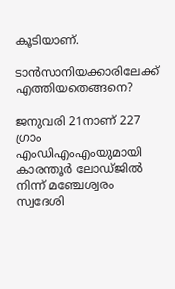കൂടിയാണ്.

ടാന്‍സാനിയക്കാരിലേക്ക് എത്തിയതെങ്ങനെ?

ജനുവരി 21നാണ് 227 ഗ്രാം എംഡിഎംഎംയുമായി കാരന്തൂര്‍ ലോഡ്ജില്‍ നിന്ന് മഞ്ചേശ്വരം സ്വദേശി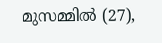മുസമ്മില്‍ (27),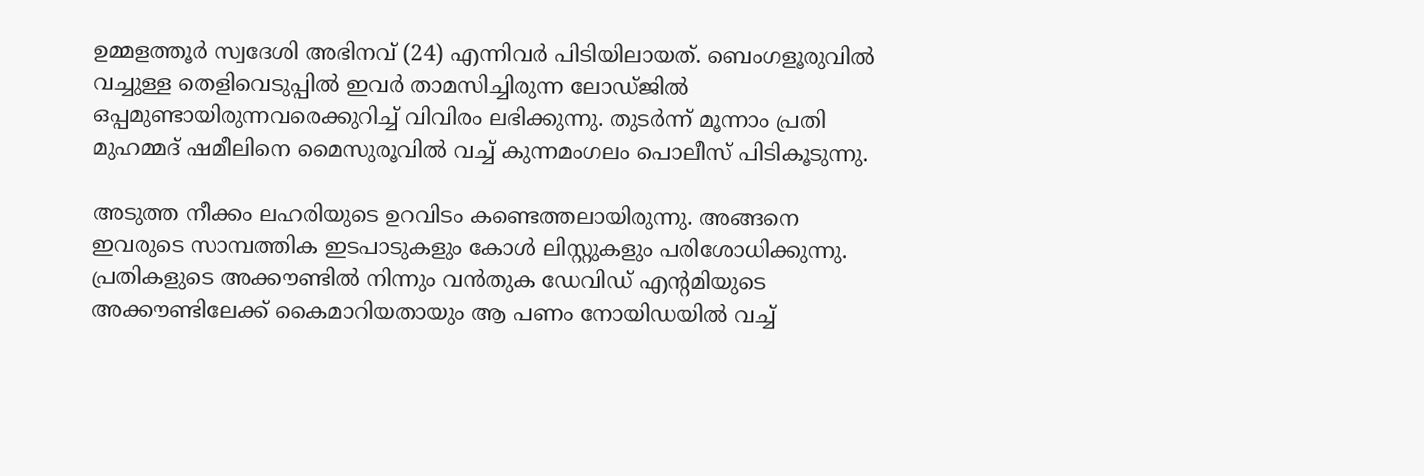ഉമ്മളത്തൂര്‍ സ്വദേശി അഭിനവ് (24) എന്നിവര്‍ പിടിയിലായത്. ബെംഗളൂരുവില്‍ വച്ചുള്ള തെളിവെടുപ്പില്‍ ഇവര്‍ താമസിച്ചിരുന്ന ലോഡ്ജില്‍ ഒപ്പമുണ്ടായിരുന്നവരെക്കുറിച്ച് വിവിരം ലഭിക്കുന്നു. തുടര്‍ന്ന് മൂന്നാം പ്രതി മുഹമ്മദ് ഷമീലിനെ മൈസുരൂവില്‍ വച്ച് കുന്നമംഗലം പൊലീസ് പിടികൂടുന്നു.

അടുത്ത നീക്കം ലഹരിയുടെ ഉറവിടം കണ്ടെത്തലായിരുന്നു. അങ്ങനെ ഇവരുടെ സാമ്പത്തിക ഇടപാടുകളും കോള്‍ ലിസ്റ്റുകളും പരിശോധിക്കുന്നു. പ്രതികളുടെ അക്കൗണ്ടില്‍ നിന്നും വന്‍തുക ഡേവിഡ് എന്‍റമിയുടെ അക്കൗണ്ടിലേക്ക് കൈമാറിയതായും ആ പണം നോയിഡയില്‍ വച്ച്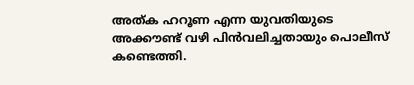അത്ക ഹറൂണ എന്ന യുവതിയുടെ അക്കൗണ്ട് വഴി പിന്‍വലിച്ചതായും പൊലീസ് കണ്ടെത്തി.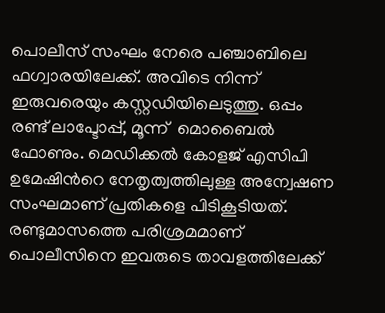പൊലീസ് സംഘം നേരെ പഞ്ചാബിലെ ഫഗ്വാരയിലേക്ക്. അവിടെ നിന്ന് ഇരുവരെയും കസ്റ്റഡിയിലെടുത്തു. ഒപ്പം രണ്ട് ലാപ്ടോപ്പ്, മൂന്ന്  മൊബൈല്‍ ഫോണും. മെഡിക്കല്‍ കോളജ് എസിപി ഉമേഷിന്‍റെ നേതൃത്വത്തിലുള്ള അന്വേഷണ സംഘമാണ് പ്രതികളെ പിടികൂടിയത്. രണ്ടുമാസത്തെ പരിശ്രമമാണ് പൊലീസിനെ ഇവരുടെ താവളത്തിലേക്ക്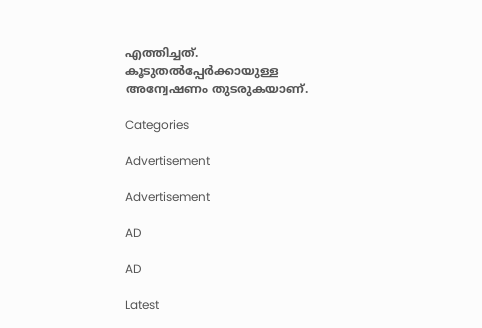എത്തിച്ചത്. കൂടുതല്‍പ്പേര്‍ക്കായുള്ള അന്വേഷണം തുടരുകയാണ്.

Categories

Advertisement

Advertisement

AD

AD

Latest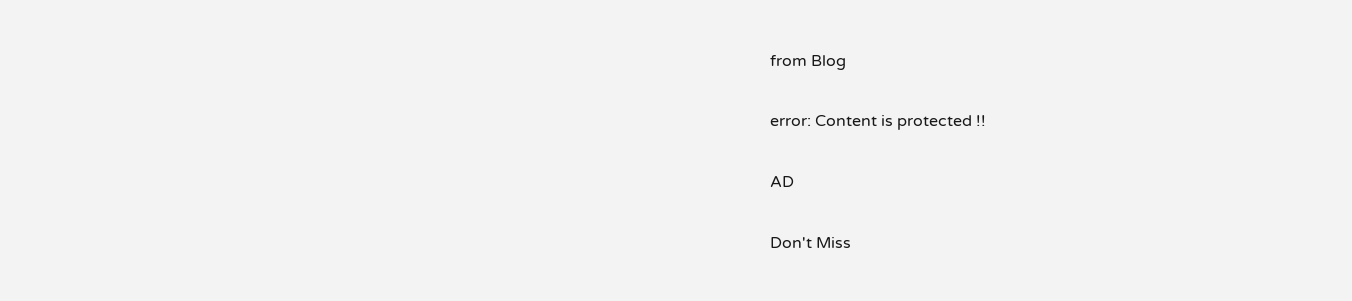from Blog

error: Content is protected !!

AD

Don't Miss